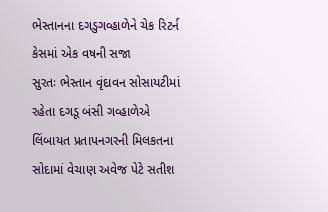ભેસ્તાનના દગડુગવ્હાળેને ચેક રિટર્ન કેસમાં એક વષની સજા
સુરતઃ ભેસ્તાન વૃંદાવન સોસાયટીમાં રહેતા દગડૂ બંસી ગવ્હાળેએ લિંબાયત પ્રતાપનગરની મિલકતના સોદામાં વેચાણ અવેજ પેટે સતીશ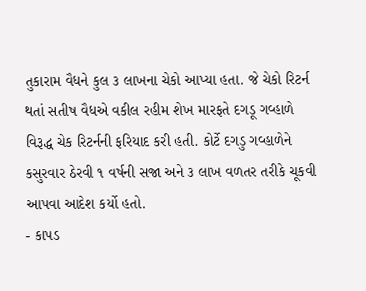તુકારામ વૈધને કુલ ૩ લાખના ચેકો આપ્યા હતા. જે ચેકો રિટર્ન થતાં સતીષ વૈધએ વકીલ રહીમ શેખ મારફતે દગડૂ ગવ્હાળે વિરૂદ્ધ ચેક રિટર્નની ફરિયાદ કરી હતી. કોર્ટે દગડુ ગવ્હાળેને કસુરવાર ઠેરવી ૧ વર્ષની સજા અને ૩ લાખ વળતર તરીકે ચૂકવી આપવા આદેશ કર્યો હતો.
- કાપડ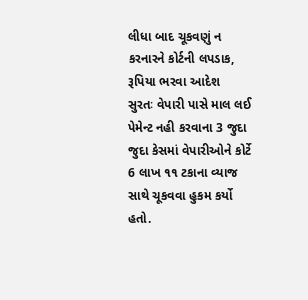લીધા બાદ ચૂકવણું ન કરનારને કોર્ટની લપડાક, રૂપિયા ભરવા આદેશ
સુરતઃ વેપારી પાસે માલ લઈ પેમેન્ટ નહી કરવાના 3 જુદા જુદા કેસમાં વેપારીઓને કોર્ટે 6 લાખ ૧૧ ટકાના વ્યાજ સાથે ચૂકવવા હુકમ કર્યો હતો.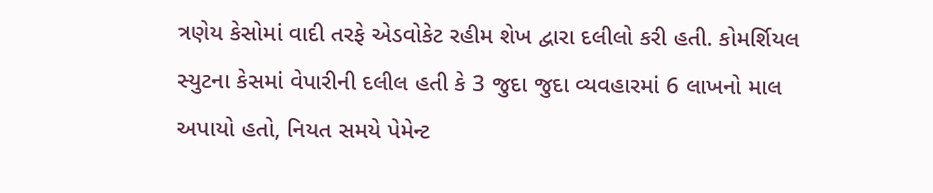ત્રણેય કેસોમાં વાદી તરફે એડવોકેટ રહીમ શેખ દ્વારા દલીલો કરી હતી. કોમર્શિયલ સ્યુટના કેસમાં વેપારીની દલીલ હતી કે 3 જુદા જુદા વ્યવહારમાં 6 લાખનો માલ અપાયો હતો, નિયત સમયે પેમેન્ટ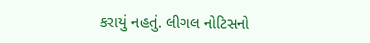કરાયું નહતું. લીગલ નોટિસનો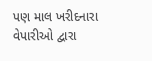પણ માલ ખરીદનારા વેપારીઓ દ્વારા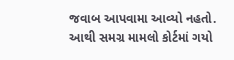જવાબ આપવામા આવ્યો નહતો. આથી સમગ્ર મામલો કોર્ટમાં ગયો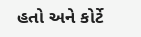હતો અને કોર્ટે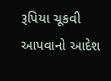રૂપિયા ચૂકવી આપવાનો આદેશ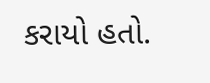કરાયો હતો.